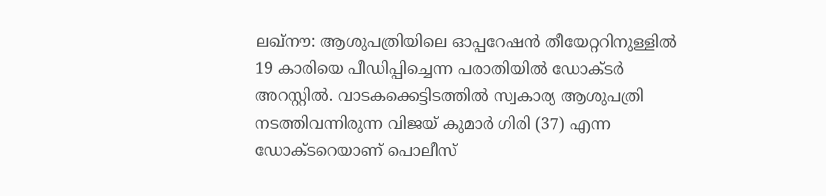ലഖ്നൗ: ആശുപത്രിയിലെ ഓപ്പറേഷൻ തീയേറ്ററിനുള്ളിൽ 19 കാരിയെ പീഡിപ്പിച്ചെന്ന പരാതിയിൽ ഡോക്ടർ അറസ്റ്റിൽ. വാടകക്കെട്ടിടത്തിൽ സ്വകാര്യ ആശുപത്രി നടത്തിവന്നിരുന്ന വിജയ് കുമാർ ഗിരി (37) എന്ന ഡോക്ടറെയാണ് പൊലീസ്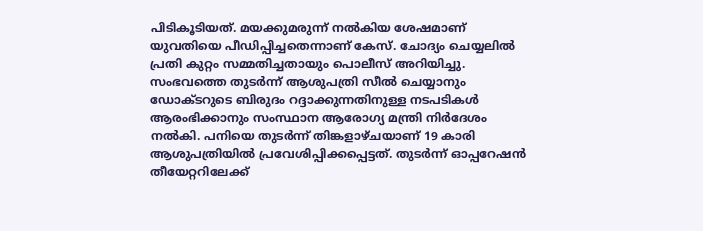പിടികൂടിയത്. മയക്കുമരുന്ന് നൽകിയ ശേഷമാണ് യുവതിയെ പീഡിപ്പിച്ചതെന്നാണ് കേസ്. ചോദ്യം ചെയ്യലിൽ പ്രതി കുറ്റം സമ്മതിച്ചതായും പൊലീസ് അറിയിച്ചു.
സംഭവത്തെ തുടർന്ന് ആശുപത്രി സീൽ ചെയ്യാനും ഡോക്ടറുടെ ബിരുദം റദ്ദാക്കുന്നതിനുള്ള നടപടികൾ ആരംഭിക്കാനും സംസ്ഥാന ആരോഗ്യ മന്ത്രി നിർദേശം നൽകി. പനിയെ തുടർന്ന് തിങ്കളാഴ്ചയാണ് 19 കാരി ആശുപത്രിയിൽ പ്രവേശിപ്പിക്കപ്പെട്ടത്. തുടർന്ന് ഓപ്പറേഷൻ തീയേറ്ററിലേക്ക്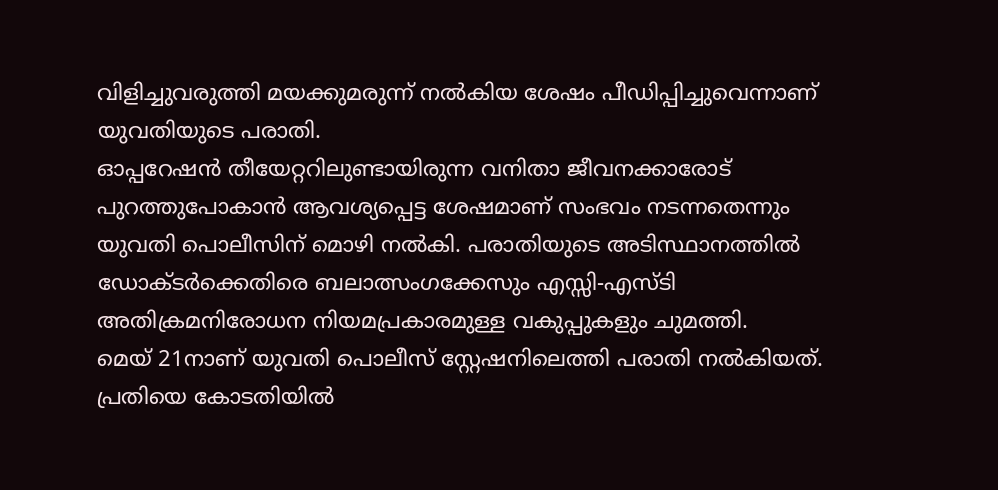വിളിച്ചുവരുത്തി മയക്കുമരുന്ന് നൽകിയ ശേഷം പീഡിപ്പിച്ചുവെന്നാണ് യുവതിയുടെ പരാതി.
ഓപ്പറേഷൻ തീയേറ്ററിലുണ്ടായിരുന്ന വനിതാ ജീവനക്കാരോട് പുറത്തുപോകാൻ ആവശ്യപ്പെട്ട ശേഷമാണ് സംഭവം നടന്നതെന്നും യുവതി പൊലീസിന് മൊഴി നൽകി. പരാതിയുടെ അടിസ്ഥാനത്തിൽ ഡോക്ടർക്കെതിരെ ബലാത്സംഗക്കേസും എസ്സി-എസ്ടി അതിക്രമനിരോധന നിയമപ്രകാരമുള്ള വകുപ്പുകളും ചുമത്തി.
മെയ് 21നാണ് യുവതി പൊലീസ് സ്റ്റേഷനിലെത്തി പരാതി നൽകിയത്. പ്രതിയെ കോടതിയിൽ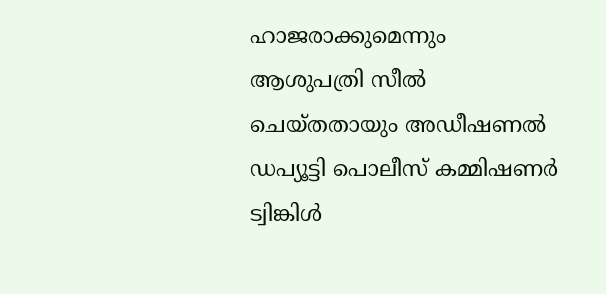ഹാജരാക്കുമെന്നും ആശുപത്രി സീൽ ചെയ്തതായും അഡീഷണൽ ഡപ്യൂട്ടി പൊലീസ് കമ്മിഷണർ ട്വിങ്കിൾ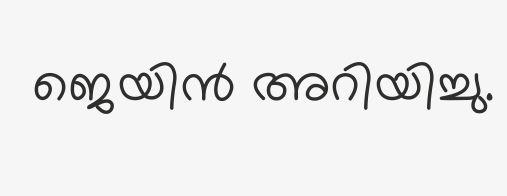ജെയിൻ അറിയിച്ചു.